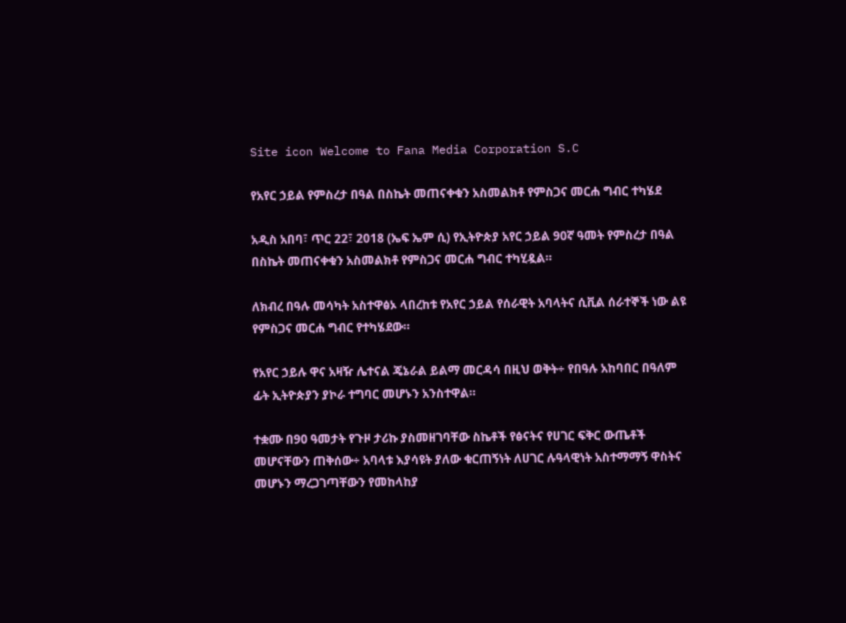Site icon Welcome to Fana Media Corporation S.C

የአየር ኃይል የምስረታ በዓል በስኬት መጠናቀቁን አስመልክቶ የምስጋና መርሐ ግብር ተካሄደ

አዲስ አበባ፣ ጥር 22፣ 2018 (ኤፍ ኤም ሲ) የኢትዮጵያ አየር ኃይል 90ኛ ዓመት የምስረታ በዓል በስኬት መጠናቀቁን አስመልክቶ የምስጋና መርሐ ግብር ተካሂዷል።

ለክብረ በዓሉ መሳካት አስተዋፅኦ ላበረከቱ የአየር ኃይል የሰራዊት አባላትና ሲቪል ሰራተኞች ነው ልዩ የምስጋና መርሐ ግብር የተካሄደው።

የአየር ኃይሉ ዋና አዛዥ ሌተናል ጄኔራል ይልማ መርዳሳ በዚህ ወቅት÷ የበዓሉ አከባበር በዓለም ፊት ኢትዮጵያን ያኮራ ተግባር መሆኑን አንስተዋል።

ተቋሙ በ90 ዓመታት የጉዞ ታሪኩ ያስመዘገባቸው ስኬቶች የፅናትና የሀገር ፍቅር ውጤቶች መሆናቸውን ጠቅሰው÷ አባላቱ እያሳዩት ያለው ቁርጠኝነት ለሀገር ሉዓላዊነት አስተማማኝ ዋስትና መሆኑን ማረጋገጣቸውን የመከላከያ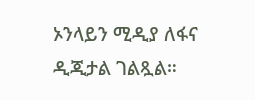ኦንላይን ሚዲያ ለፋና ዲጂታል ገልጿል።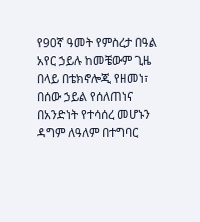የ90ኛ ዓመት የምስረታ በዓል አየር ኃይሉ ከመቼውም ጊዜ በላይ በቴክኖሎጂ የዘመነ፣ በሰው ኃይል የሰለጠነና በአንድነት የተሳሰረ መሆኑን ዳግም ለዓለም በተግባር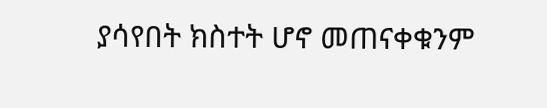ያሳየበት ክስተት ሆኖ መጠናቀቁንም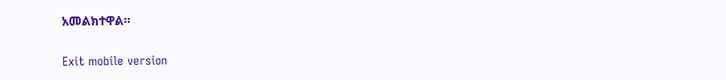አመልክተዋል።

Exit mobile version